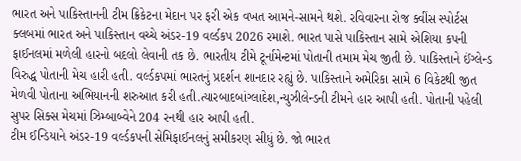ભારત અને પાકિસ્તાનની ટીમ ક્રિકેટના મેદાન પર ફરી એક વખત આમને-સામને થશે. રવિવારના રોજ ક્વીંસ સ્પોર્ટસ ક્લબમાં ભારત અને પાકિસ્તાન વચ્ચે અંડર-19 વર્લ્ડકપ 2026 રમાશે. ભારત પાસે પાકિસ્તાન સામે એશિયા કપની ફાઈનલમાં મળેલી હારનો બદલો લેવાની તક છે. ભારતીય ટીમે ટૂર્નામેન્ટમાં પોતાની તમામ મેચ જીતી છે. પાકિસ્તાને ઈંગ્લેન્ડ વિરુદ્ધ પોતાની મેચ હારી હતી. વર્લ્ડકપમાં ભારતનું પ્રદર્શન શાનદાર રહ્યું છે. પાકિસ્તાને અમેરિકા સામે 6 વિકેટથી જીત મેળવી પોતાના અભિયાનની શરુઆત કરી હતી.ત્યારબાદબાંગ્લાદેશ,ન્યુઝીલેન્ડની ટીમને હાર આપી હતી. પોતાની પહેલી સુપર સિક્સ મેચમાં ઝિમ્બાબ્વેને 204 રનથી હાર આપી હતી.
ટીમ ઈન્ડિયાને અંડર-19 વર્લ્ડકપની સેમિફાઈનલનું સમીકરણ સીધું છે. જો ભારત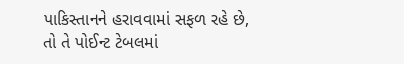પાકિસ્તાનને હરાવવામાં સફળ રહે છે, તો તે પોઈન્ટ ટેબલમાં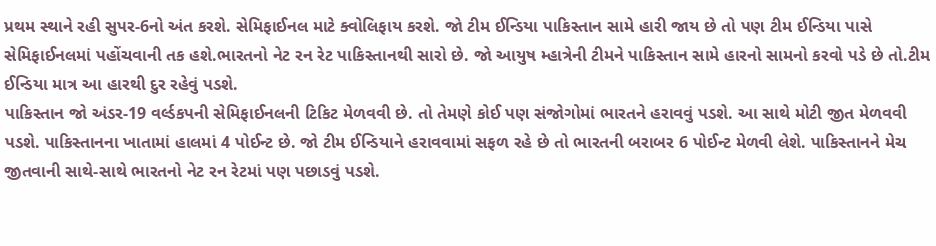પ્રથમ સ્થાને રહી સુપર-6નો અંત કરશે. સેમિફાઈનલ માટે ક્વોલિફાય કરશે. જો ટીમ ઈન્ડિયા પાકિસ્તાન સામે હારી જાય છે તો પણ ટીમ ઈન્ડિયા પાસે સેમિફાઈનલમાં પહોંચવાની તક હશે.ભારતનો નેટ રન રેટ પાકિસ્તાનથી સારો છે. જો આયુષ મ્હાત્રેની ટીમને પાકિસ્તાન સામે હારનો સામનો કરવો પડે છે તો.ટીમ ઈન્ડિયા માત્ર આ હારથી દુર રહેવું પડશે.
પાકિસ્તાન જો અંડર-19 વર્લ્ડકપની સેમિફાઈનલની ટિકિટ મેળવવી છે. તો તેમણે કોઈ પણ સંજોગોમાં ભારતને હરાવવું પડશે. આ સાથે મોટી જીત મેળવવી પડશે. પાકિસ્તાનના ખાતામાં હાલમાં 4 પોઈન્ટ છે. જો ટીમ ઈન્ડિયાને હરાવવામાં સફળ રહે છે તો ભારતની બરાબર 6 પોઈન્ટ મેળવી લેશે. પાકિસ્તાનને મેચ જીતવાની સાથે-સાથે ભારતનો નેટ રન રેટમાં પણ પછાડવું પડશે.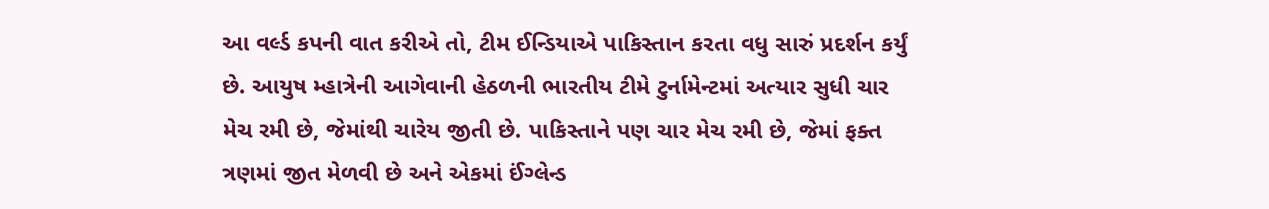આ વર્લ્ડ કપની વાત કરીએ તો, ટીમ ઈન્ડિયાએ પાકિસ્તાન કરતા વધુ સારું પ્રદર્શન કર્યું છે. આયુષ મ્હાત્રેની આગેવાની હેઠળની ભારતીય ટીમે ટુર્નામેન્ટમાં અત્યાર સુધી ચાર મેચ રમી છે, જેમાંથી ચારેય જીતી છે. પાકિસ્તાને પણ ચાર મેચ રમી છે, જેમાં ફક્ત ત્રણમાં જીત મેળવી છે અને એકમાં ઈંગ્લેન્ડ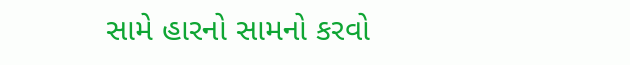સામે હારનો સામનો કરવો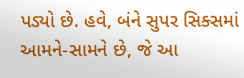પડ્યો છે. હવે, બંને સુપર સિક્સમાં આમને-સામને છે, જે આ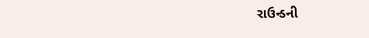રાઉન્ડની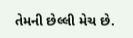તેમની છેલ્લી મેચ છે.